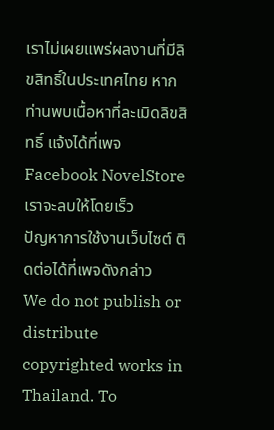เราไม่เผยแพร่ผลงานที่มีลิขสิทธิ์ในประเทศไทย หากท่านพบเนื้อหาที่ละเมิดลิขสิทธิ์ แจ้งได้ที่เพจ Facebook NovelStore เราจะลบให้โดยเร็ว
ปัญหาการใช้งานเว็บไซต์ ติดต่อได้ที่เพจดังกล่าว
We do not publish or distribute copyrighted works in Thailand. To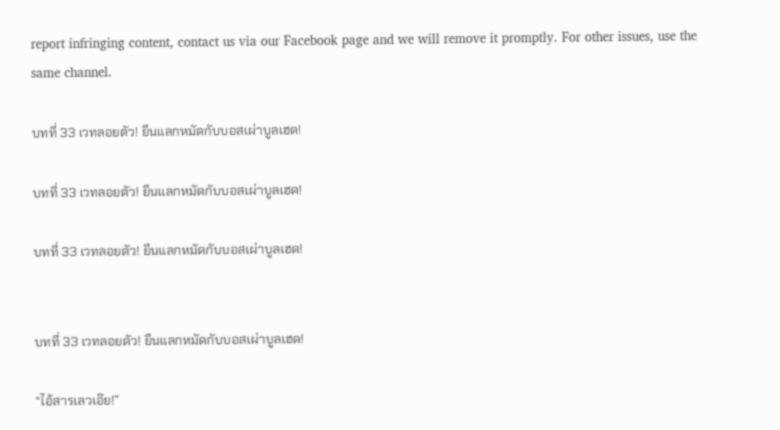report infringing content, contact us via our Facebook page and we will remove it promptly. For other issues, use the same channel.

บทที่ 33 เวทลอยตัว! ยืนแลกหมัดกับบอสเผ่าบูลเฮด!

บทที่ 33 เวทลอยตัว! ยืนแลกหมัดกับบอสเผ่าบูลเฮด!

บทที่ 33 เวทลอยตัว! ยืนแลกหมัดกับบอสเผ่าบูลเฮด!


บทที่ 33 เวทลอยตัว! ยืนแลกหมัดกับบอสเผ่าบูลเฮด!

“ไอ้สารเลวเอ๊ย!”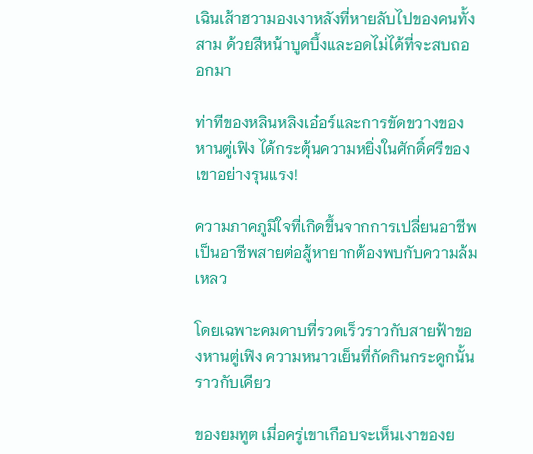เฉินเส้าฮวามองเงาหลังที่หายลับไปของคนทั้งสาม ด้วยสีหน้าบูดบึ้งและอดไม่ได้ที่จะสบถออกมา

ท่าทีของหลินหลิงเอ๋อร์และการขัดขวางของหานตู่เฟิง ได้กระตุ้นความหยิ่งในศักดิ์ศรีของเขาอย่างรุนแรง!

ความภาคภูมิใจที่เกิดขึ้นจากการเปลี่ยนอาชีพเป็นอาชีพสายต่อสู้หายากต้องพบกับความล้มเหลว

โดยเฉพาะคมดาบที่รวดเร็วราวกับสายฟ้าของหานตู่เฟิง ความหนาวเย็นที่กัดกินกระดูกนั้นราวกับเคียว

ของยมทูต เมื่อครู่เขาเกือบจะเห็นเงาของย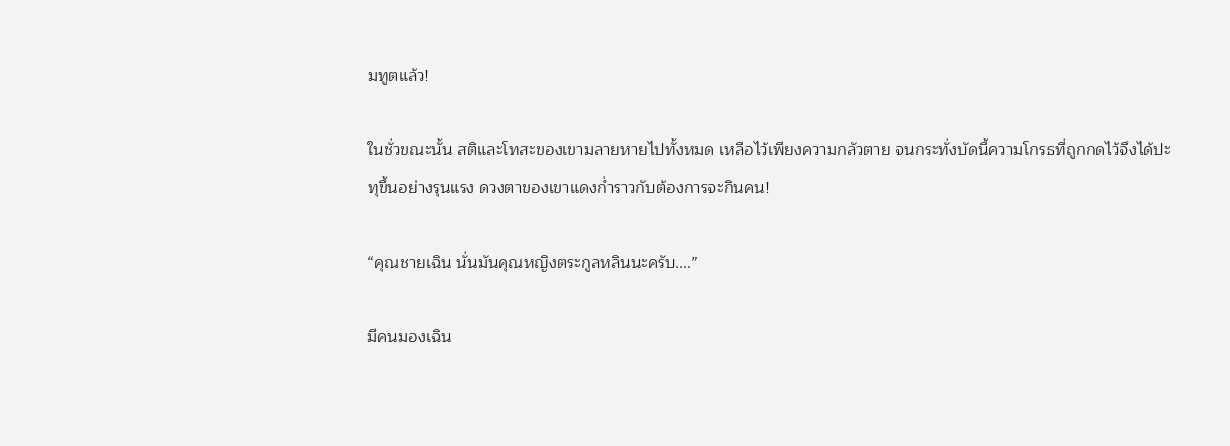มทูตแล้ว!

ในชั่วขณะนั้น สติและโทสะของเขามลายหายไปทั้งหมด เหลือไว้เพียงความกลัวตาย จนกระทั่งบัดนี้ความโกรธที่ถูกกดไว้จึงได้ปะทุขึ้นอย่างรุนแรง ดวงตาของเขาแดงก่ำราวกับต้องการจะกินคน!

“คุณชายเฉิน นั่นมันคุณหญิงตระกูลหลินนะครับ....”

มีคนมองเฉิน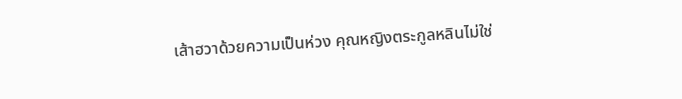เส้าฮวาด้วยความเป็นห่วง คุณหญิงตระกูลหลินไม่ใช่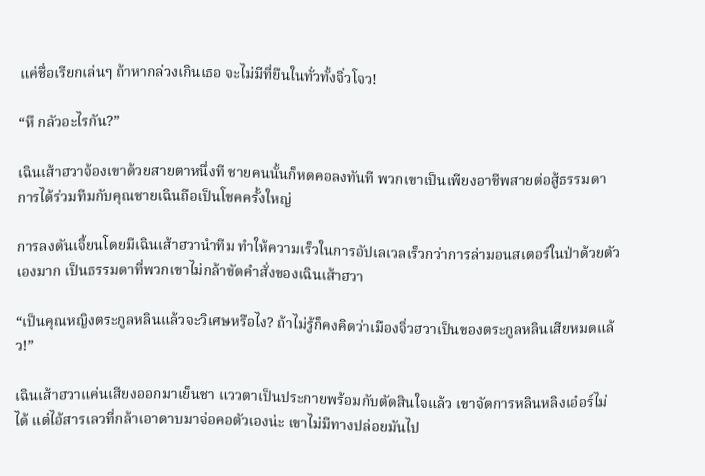แค่ชื่อเรียกเล่นๆ ถ้าหากล่วงเกินเธอ จะไม่มีที่ยืนในทั่วทั้งจิ่วโจว!

“หึ กลัวอะไรกัน?”

เฉินเส้าฮวาจ้องเขาด้วยสายตาหนึ่งที ชายคนนั้นก็หดคอลงทันที พวกเขาเป็นเพียงอาชีพสายต่อสู้ธรรมดา การได้ร่วมทีมกับคุณชายเฉินถือเป็นโชคครั้งใหญ่

การลงดันเจี้ยนโดยมีเฉินเส้าฮวานำทีม ทำให้ความเร็วในการอัปเลเวลเร็วกว่าการล่ามอนสเตอร์ในป่าด้วยตัวเองมาก เป็นธรรมดาที่พวกเขาไม่กล้าขัดคำสั่งของเฉินเส้าฮวา

“เป็นคุณหญิงตระกูลหลินแล้วจะวิเศษหรือไง? ถ้าไม่รู้ก็คงคิดว่าเมืองจิ่วฮวาเป็นของตระกูลหลินเสียหมดแล้ว!”

เฉินเส้าฮวาแค่นเสียงออกมาเย็นชา แววตาเป็นประกายพร้อมกับตัดสินใจแล้ว เขาจัดการหลินหลิงเอ๋อร์ไม่ได้ แต่ไอ้สารเลวที่กล้าเอาดาบมาจ่อคอตัวเองน่ะ เขาไม่มีทางปล่อยมันไป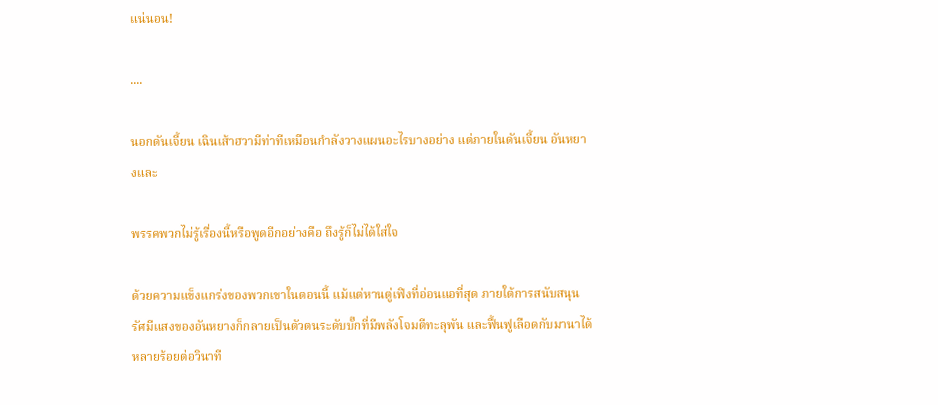แน่นอน!

....

นอกดันเจี้ยน เฉินเส้าฮวามีท่าทีเหมือนกำลังวางแผนอะไรบางอย่าง แต่ภายในดันเจี้ยน อันหยางและ

พรรคพวกไม่รู้เรื่องนี้หรือพูดอีกอย่างคือ ถึงรู้ก็ไม่ได้ใส่ใจ

ด้วยความแข็งแกร่งของพวกเขาในตอนนี้ แม้แต่หานตู่เฟิงที่อ่อนแอที่สุด ภายใต้การสนับสนุนรัศมีแสงของอันหยางก็กลายเป็นตัวตนระดับบั๊กที่มีพลังโจมตีทะลุพัน และฟื้นฟูเลือดกับมานาได้หลายร้อยต่อวินาที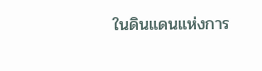ในดินแดนแห่งการ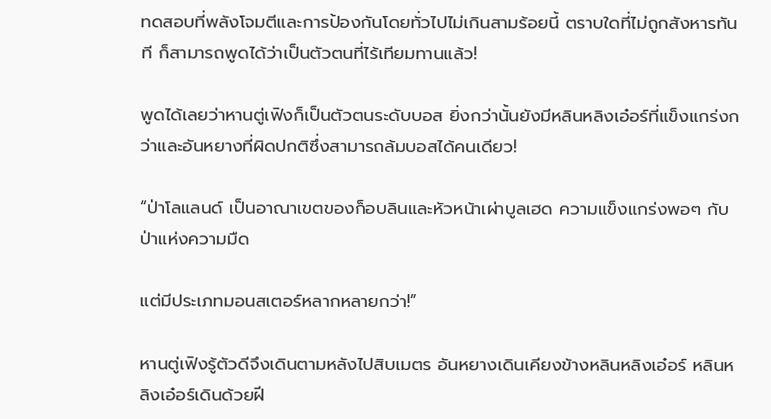ทดสอบที่พลังโจมตีและการป้องกันโดยทั่วไปไม่เกินสามร้อยนี้ ตราบใดที่ไม่ถูกสังหารทันที ก็สามารถพูดได้ว่าเป็นตัวตนที่ไร้เทียมทานแล้ว!

พูดได้เลยว่าหานตู่เฟิงก็เป็นตัวตนระดับบอส ยิ่งกว่านั้นยังมีหลินหลิงเอ๋อร์ที่แข็งแกร่งกว่าและอันหยางที่ผิดปกติซึ่งสามารถล้มบอสได้คนเดียว!

“ป่าโลแลนด์ เป็นอาณาเขตของก็อบลินและหัวหน้าเผ่าบูลเฮด ความแข็งแกร่งพอๆ กับป่าแห่งความมืด

แต่มีประเภทมอนสเตอร์หลากหลายกว่า!”

หานตู่เฟิงรู้ตัวดีจึงเดินตามหลังไปสิบเมตร อันหยางเดินเคียงข้างหลินหลิงเอ๋อร์ หลินหลิงเอ๋อร์เดินด้วยฝี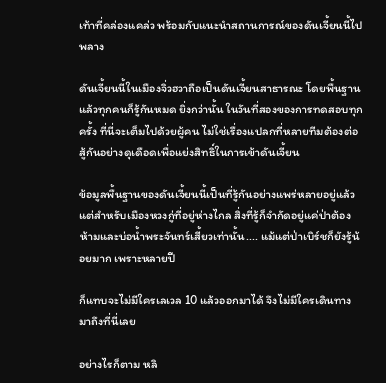เท้าที่คล่องแคล่ว พร้อมกับแนะนำสถานการณ์ของดันเจี้ยนนี้ไปพลาง

ดันเจี้ยนนี้ในเมืองจิ่วฮวาถือเป็นดันเจี้ยนสาธารณะ โดยพื้นฐานแล้วทุกคนก็รู้กันหมด ยิ่งกว่านั้น ในวันที่สองของการทดสอบทุกครั้ง ที่นี่จะเต็มไปด้วยผู้คน ไม่ใช่เรื่องแปลกที่หลายทีมต้องต่อสู้กันอย่างดุเดือดเพื่อแย่งสิทธิ์ในการเข้าดันเจี้ยน

ข้อมูลพื้นฐานของดันเจี้ยนนี้เป็นที่รู้กันอย่างแพร่หลายอยู่แล้ว แต่สำหรับเมืองหวงกู่ที่อยู่ห่างไกล สิ่งที่รู้ก็จำกัดอยู่แค่ป่าต้องห้ามและบ่อน้ำพระจันทร์เสี้ยวเท่านั้น.... แม้แต่ป่าเบิร์ชก็ยังรู้น้อยมาก เพราะหลายปี

ก็แทบจะไม่มีใครเลเวล 10 แล้วออกมาได้ จึงไม่มีใครเดินทางมาถึงที่นี่เลย

อย่างไรก็ตาม หลิ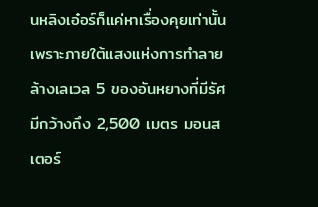นหลิงเอ๋อร์ก็แค่หาเรื่องคุยเท่านั้น เพราะภายใต้แสงแห่งการทำลายล้างเลเวล 5 ของอันหยางที่มีรัศมีกว้างถึง 2,500 เมตร มอนสเตอร์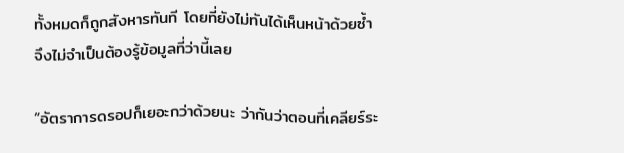ทั้งหมดก็ถูกสังหารทันที โดยที่ยังไม่ทันได้เห็นหน้าด้วยซ้ำ จึงไม่จำเป็นต้องรู้ข้อมูลที่ว่านี้เลย

“อัตราการดรอปก็เยอะกว่าด้วยนะ ว่ากันว่าตอนที่เคลียร์ระ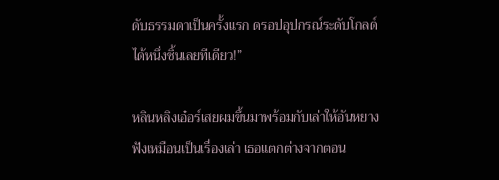ดับธรรมดาเป็นครั้งแรก ดรอปอุปกรณ์ระดับโกลด์ได้หนึ่งชิ้นเลยทีเดียว!”

หลินหลิงเอ๋อร์เสยผมขึ้นมาพร้อมกับเล่าให้อันหยางฟังเหมือนเป็นเรื่องเล่า เธอแตกต่างจากตอน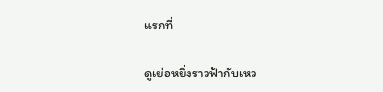แรกที่

ดูเย่อหยิ่งราวฟ้ากับเหว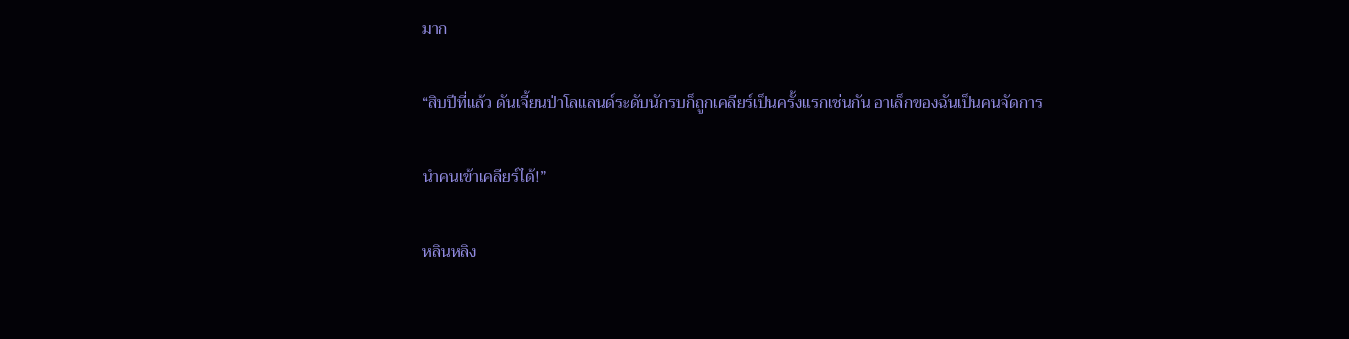มาก

“สิบปีที่แล้ว ดันเจี้ยนป่าโลแลนด์ระดับนักรบก็ถูกเคลียร์เป็นครั้งแรกเช่นกัน อาเล็กของฉันเป็นคนจัดการ

นำคนเข้าเคลียร์ได้!”

หลินหลิง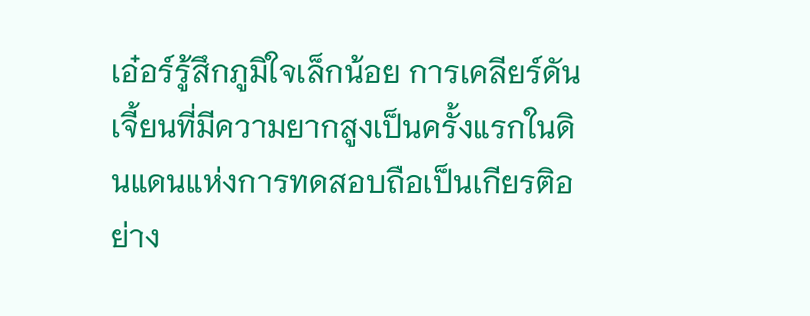เอ๋อร์รู้สึกภูมิใจเล็กน้อย การเคลียร์ดันเจี้ยนที่มีความยากสูงเป็นครั้งแรกในดินแดนแห่งการทดสอบถือเป็นเกียรติอย่าง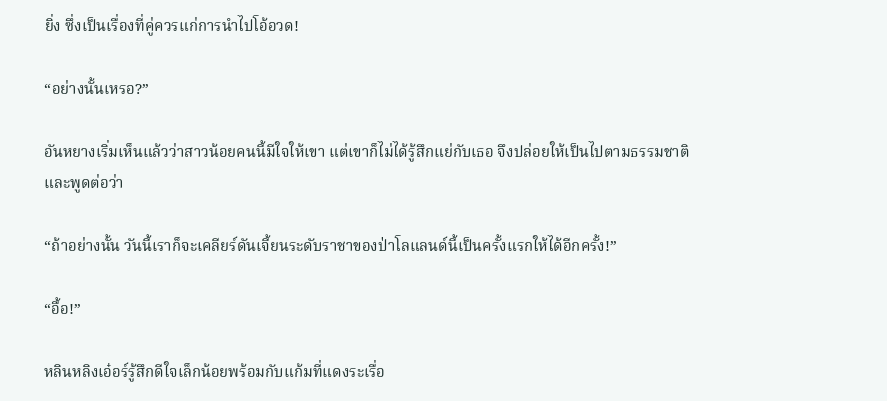ยิ่ง ซึ่งเป็นเรื่องที่คู่ควรแก่การนำไปโอ้อวด!

“อย่างนั้นเหรอ?”

อันหยางเริ่มเห็นแล้วว่าสาวน้อยคนนี้มีใจให้เขา แต่เขาก็ไม่ได้รู้สึกแย่กับเธอ จึงปล่อยให้เป็นไปตามธรรมชาติและพูดต่อว่า

“ถ้าอย่างนั้น วันนี้เราก็จะเคลียร์ดันเจี้ยนระดับราชาของป่าโลแลนด์นี้เป็นครั้งแรกให้ได้อีกครั้ง!”

“อื้อ!”

หลินหลิงเอ๋อร์รู้สึกดีใจเล็กน้อยพร้อมกับแก้มที่แดงระเรื่อ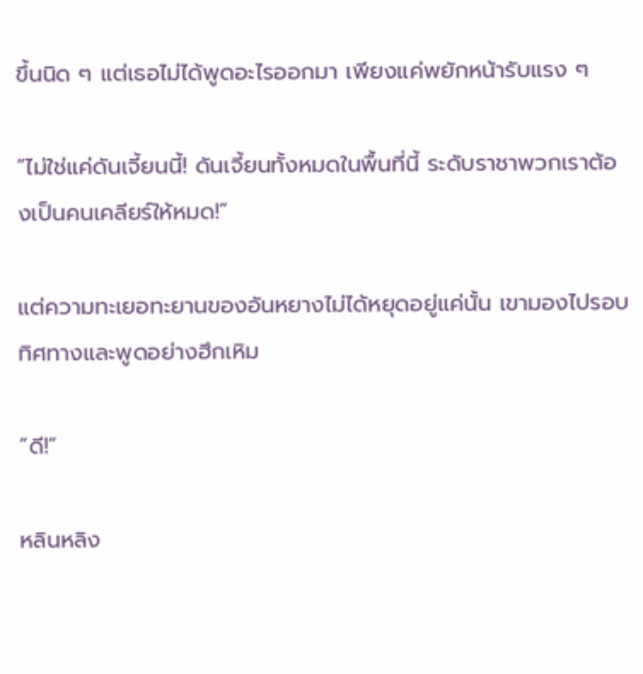ขึ้นนิด ๆ แต่เธอไม่ได้พูดอะไรออกมา เพียงแค่พยักหน้ารับแรง ๆ

“ไม่ใช่แค่ดันเจี้ยนนี้! ดันเจี้ยนทั้งหมดในพื้นที่นี้ ระดับราชาพวกเราต้องเป็นคนเคลียร์ให้หมด!”

แต่ความทะเยอทะยานของอันหยางไม่ได้หยุดอยู่แค่นั้น เขามองไปรอบทิศทางและพูดอย่างฮึกเหิม

“ดี!”

หลินหลิง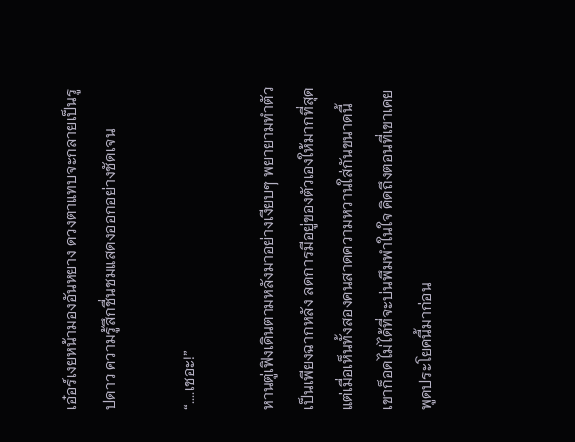เอ๋อร์เงยหน้ามองอันหยาง ดวงตาแทบจะกลายเป็นรูปดาว ความรู้สึกชื่นชมแสดงออกอย่างชัดเจน

“....เชอะ!”

หานตู่เฟิงเดินตามหลังมาอย่างเงียบๆ พยายามทำตัวเป็นเพียงฉากหลัง ลดการมีอยู่ของตัวเองให้มากที่สุด แต่เมื่อเห็นทั้งสองคนสาดความหวานใส่กันขนาดนี้ เขาก็อดไม่ได้ที่จะบ่นพึมพำในใจ คิดถึงตอนที่เขาเคยพูดประโยคนี้มาก่อน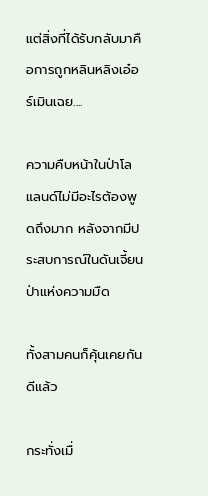แต่สิ่งที่ได้รับกลับมาคือการถูกหลินหลิงเอ๋อร์เมินเฉย....

ความคืบหน้าในป่าโลแลนด์ไม่มีอะไรต้องพูดถึงมาก หลังจากมีประสบการณ์ในดันเจี้ยนป่าแห่งความมืด

ทั้งสามคนก็คุ้นเคยกันดีแล้ว

กระทั่งเมื่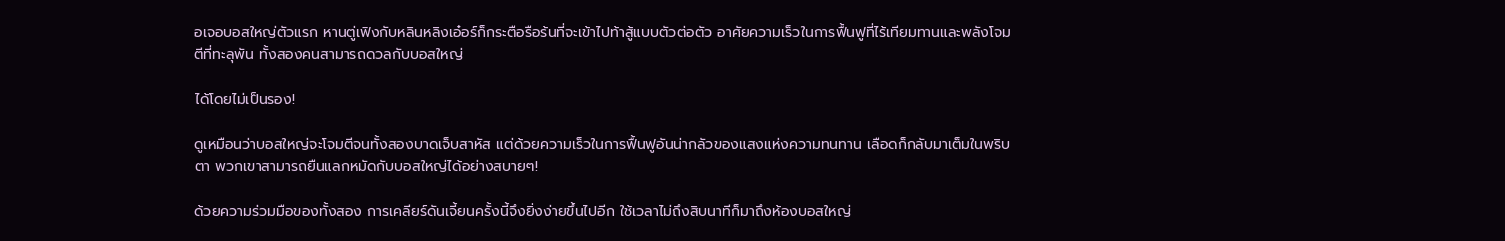อเจอบอสใหญ่ตัวแรก หานตู่เฟิงกับหลินหลิงเอ๋อร์ก็กระตือรือร้นที่จะเข้าไปท้าสู้แบบตัวต่อตัว อาศัยความเร็วในการฟื้นฟูที่ไร้เทียมทานและพลังโจมตีที่ทะลุพัน ทั้งสองคนสามารถดวลกับบอสใหญ่

ได้โดยไม่เป็นรอง!

ดูเหมือนว่าบอสใหญ่จะโจมตีจนทั้งสองบาดเจ็บสาหัส แต่ด้วยความเร็วในการฟื้นฟูอันน่ากลัวของแสงแห่งความทนทาน เลือดก็กลับมาเต็มในพริบตา พวกเขาสามารถยืนแลกหมัดกับบอสใหญ่ได้อย่างสบายๆ!

ด้วยความร่วมมือของทั้งสอง การเคลียร์ดันเจี้ยนครั้งนี้จึงยิ่งง่ายขึ้นไปอีก ใช้เวลาไม่ถึงสิบนาทีก็มาถึงห้องบอสใหญ่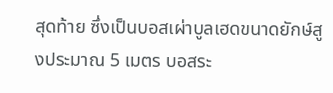สุดท้าย ซึ่งเป็นบอสเผ่าบูลเฮดขนาดยักษ์สูงประมาณ 5 เมตร บอสระ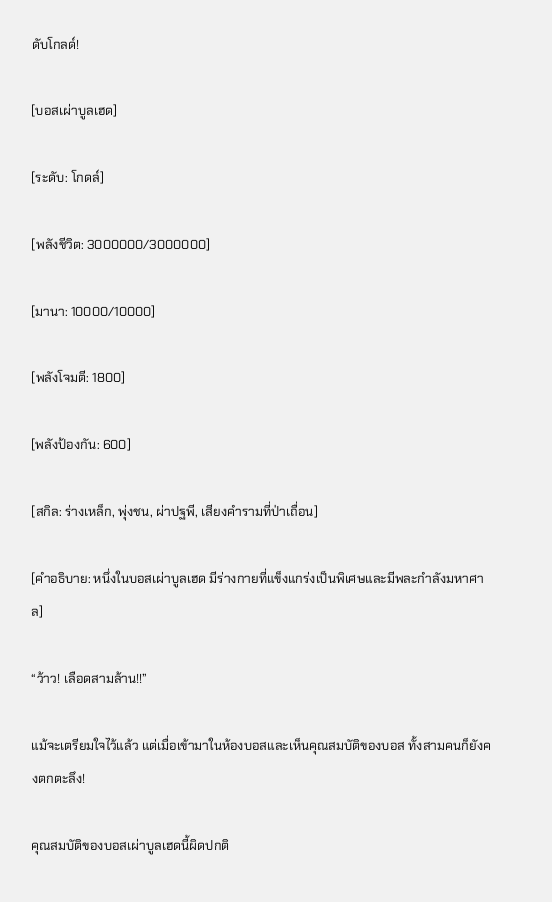ดับโกลด์!

[บอสเผ่าบูลเฮด]

[ระดับ: โกดล์]

[พลังชีวิต: 3000000/3000000]

[มานา: 10000/10000]

[พลังโจมตี: 1800]

[พลังป้องกัน: 600]

[สกิล: ร่างเหล็ก, พุ่งชน, ผ่าปฐพี, เสียงคำรามที่ป่าเถื่อน]

[คำอธิบาย: หนึ่งในบอสเผ่าบูลเฮด มีร่างกายที่แข็งแกร่งเป็นพิเศษและมีพละกำลังมหาศาล]

“ว้าว! เลือดสามล้าน!!”

แม้จะเตรียมใจไว้แล้ว แต่เมื่อเข้ามาในห้องบอสและเห็นคุณสมบัติของบอส ทั้งสามคนก็ยังคงตกตะลึง!

คุณสมบัติของบอสเผ่าบูลเฮดนี้ผิดปกติ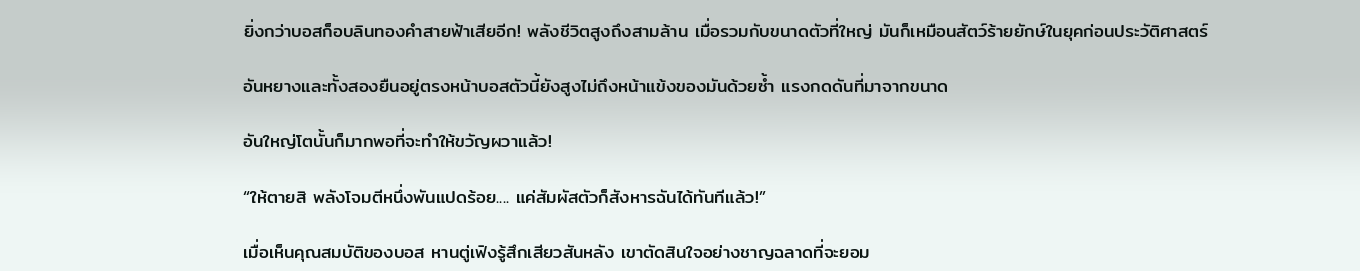ยิ่งกว่าบอสก็อบลินทองคำสายฟ้าเสียอีก! พลังชีวิตสูงถึงสามล้าน เมื่อรวมกับขนาดตัวที่ใหญ่ มันก็เหมือนสัตว์ร้ายยักษ์ในยุคก่อนประวัติศาสตร์

อันหยางและทั้งสองยืนอยู่ตรงหน้าบอสตัวนี้ยังสูงไม่ถึงหน้าแข้งของมันด้วยซ้ำ แรงกดดันที่มาจากขนาด

อันใหญ่โตนั้นก็มากพอที่จะทำให้ขวัญผวาแล้ว!

“ให้ตายสิ พลังโจมตีหนึ่งพันแปดร้อย.... แค่สัมผัสตัวก็สังหารฉันได้ทันทีแล้ว!”

เมื่อเห็นคุณสมบัติของบอส หานตู่เฟิงรู้สึกเสียวสันหลัง เขาตัดสินใจอย่างชาญฉลาดที่จะยอม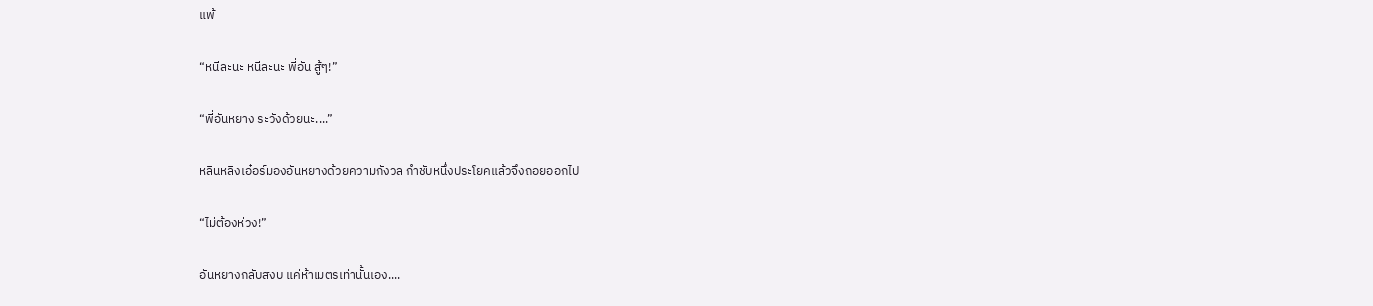แพ้

“หนีละนะ หนีละนะ พี่อัน สู้ๆ!”

“พี่อันหยาง ระวังด้วยนะ....”

หลินหลิงเอ๋อร์มองอันหยางด้วยความกังวล กำชับหนึ่งประโยคแล้วจึงถอยออกไป

“ไม่ต้องห่วง!”

อันหยางกลับสงบ แค่ห้าเมตรเท่านั้นเอง....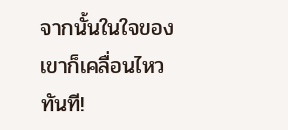จากนั้นในใจของเขาก็เคลื่อนไหวทันที!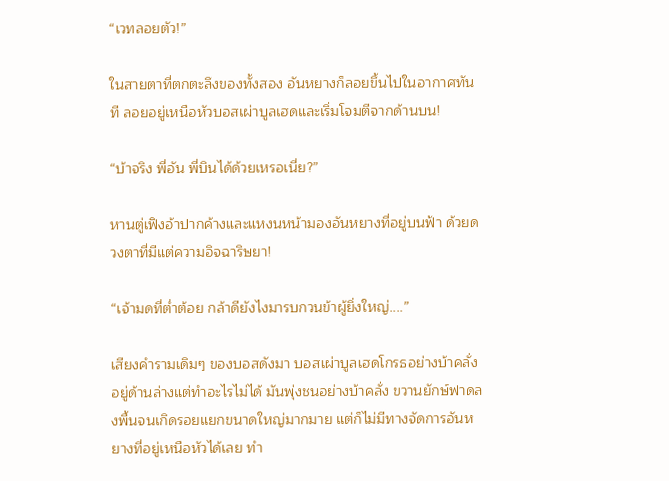“เวทลอยตัว!”

ในสายตาที่ตกตะลึงของทั้งสอง อันหยางก็ลอยขึ้นไปในอากาศทันที ลอยอยู่เหนือหัวบอสเผ่าบูลเฮดและเริ่มโจมตีจากด้านบน!

“บ้าจริง พี่อัน พี่บินได้ด้วยเหรอเนี่ย?”

หานตู่เฟิงอ้าปากค้างและแหงนหน้ามองอันหยางที่อยู่บนฟ้า ด้วยดวงตาที่มีแต่ความอิจฉาริษยา!

“เจ้ามดที่ต่ำต้อย กล้าดียังไงมารบกวนข้าผู้ยิ่งใหญ่....”

เสียงคำรามเดิมๆ ของบอสดังมา บอสเผ่าบูลเฮดโกรธอย่างบ้าคลั่งอยู่ด้านล่างแต่ทำอะไรไม่ได้ มันพุ่งชนอย่างบ้าคลั่ง ขวานยักษ์ฟาดลงพื้นจนเกิดรอยแยกขนาดใหญ่มากมาย แต่ก็ไม่มีทางจัดการอันหยางที่อยู่เหนือหัวได้เลย ทำ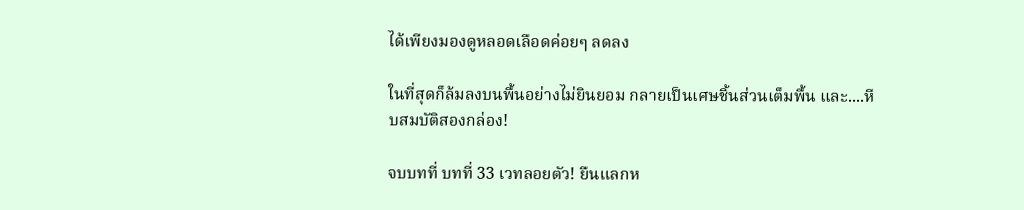ได้เพียงมองดูหลอดเลือดค่อยๆ ลดลง

ในที่สุดก็ล้มลงบนพื้นอย่างไม่ยินยอม กลายเป็นเศษชิ้นส่วนเต็มพื้น และ....หีบสมบัติสองกล่อง!

จบบทที่ บทที่ 33 เวทลอยตัว! ยืนแลกห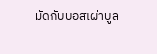มัดกับบอสเผ่าบูล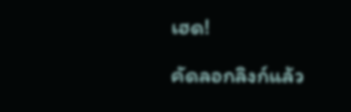เฮด!

คัดลอกลิงก์แล้ว